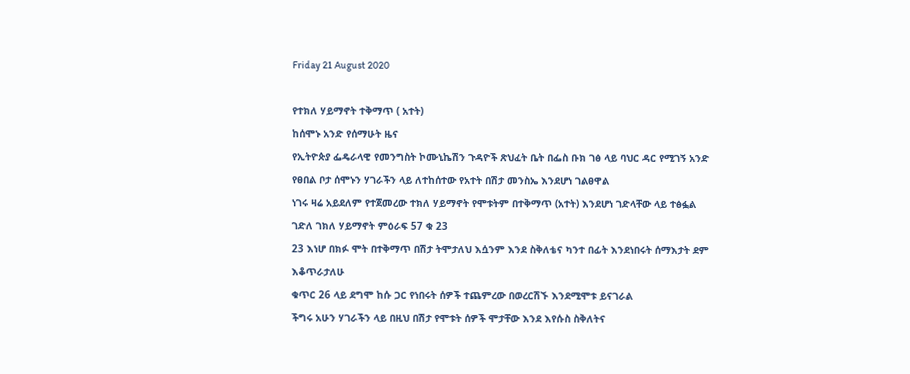Friday 21 August 2020

የተክለ ሃይማኖት ተቅማጥ ( አተት)
ከሰሞኑ አንድ የሰማሁት ዜና
የኢትዮጵያ ፌዴራላዊ የመንግስት ኮሙኒኬሽን ጉዳዮች ጽህፈት ቤት በፌስ ቡክ ገፅ ላይ ባህር ዳር የሚገኝ አንድ የፀበል ቦታ ሰሞኑን ሃገራችን ላይ ለተከሰተው የአተት በሽታ መንስኤ እንደሆነ ገልፀዋል
ነገሩ ዛሬ አይደለም የተጀመረው ተክለ ሃይማኖት የሞቱትም በተቅማጥ (አተት) እንደሆነ ገድላቸው ላይ ተፅፏል
ገድለ ገክለ ሃይማኖት ምዕራፍ 57 ቁ 23
23 እነሆ በክፉ ሞት በተቅማጥ በሽታ ትሞታለህ እሷንም እንደ ስቅለቴና ካንተ በፊት እንደነበሩት ሰማእታት ደም እቆጥራታለሁ
ቁጥር 26 ላይ ደግሞ ከሱ ጋር የነበሩት ሰዎች ተጨምረው በወረርሽኙ እንደሚሞቱ ይናገራል
ችግሩ አሁን ሃገራችን ላይ በዚህ በሽታ የሞቱት ሰዎች ሞታቸው እንደ እየሱስ ስቅለትና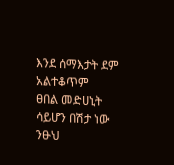እንደ ሰማእታት ደም አልተቆጥም
ፀበል መድሀኒት ሳይሆን በሽታ ነው ንፁህ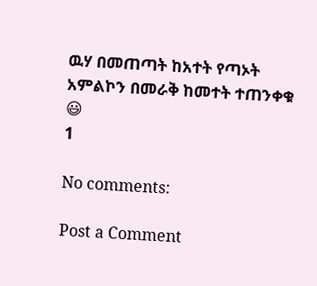ዉሃ በመጠጣት ከአተት የጣኦት አምልኮን በመራቅ ከመተት ተጠንቀቁ 😃
1

No comments:

Post a Comment